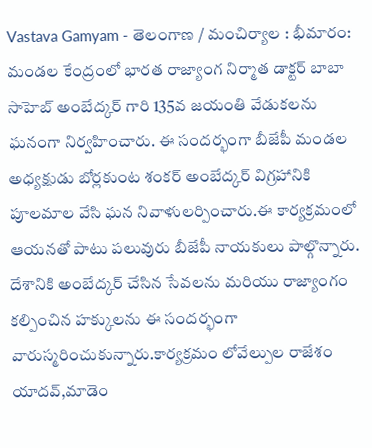Vastava Gamyam - తెలంగాణ / మంచిర్యాల : భీమారం: మండల కేంద్రంలో భారత రాజ్యాంగ నిర్మాత డాక్టర్ బాబా సాహెబ్ అంబేద్కర్ గారి 135వ జయంతి వేడుకలను ఘనంగా నిర్వహించారు. ఈ సందర్భంగా బీజేపీ మండల అధ్యక్షుడు బోర్లకుంట శంకర్ అంబేద్కర్ విగ్రహానికి పూలమాల వేసి ఘన నివాళులర్పించారు.ఈ కార్యక్రమంలో ఆయనతో పాటు పలువురు బీజేపీ నాయకులు పాల్గొన్నారు. దేశానికి అంబేద్కర్ చేసిన సేవలను మరియు రాజ్యాంగం కల్పించిన హక్కులను ఈ సందర్భంగా వారుస్మరించుకున్నారు.కార్యక్రమం లోవేల్పుల రాజేశం యాదవ్,మాడెం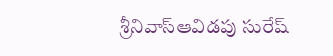శ్రీనివాస్ఆవిడపు సురేష్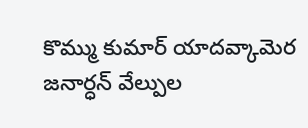కొమ్ము కుమార్ యాదవ్కామెర జనార్ధన్ వేల్పుల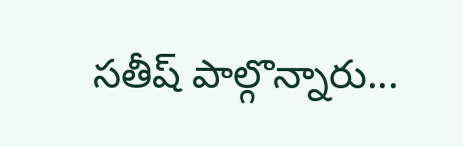సతీష్ పాల్గొన్నారు...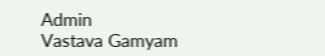Admin
Vastava Gamyam